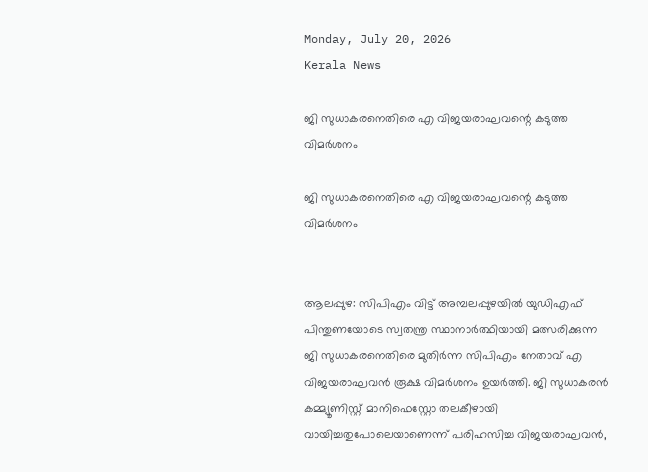Monday, July 20, 2026
Kerala News

ജി സുധാകരനെതിരെ എ വിജയരാഘവന്റെ കടുത്ത വിമര്‍ശനം

ജി സുധാകരനെതിരെ എ വിജയരാഘവന്റെ കടുത്ത വിമര്‍ശനം


ആലപ്പുഴ: സിപിഎം വിട്ട് അമ്പലപ്പുഴയില്‍ യുഡിഎഫ് പിന്തുണയോടെ സ്വതന്ത്ര സ്ഥാനാര്‍ത്ഥിയായി മത്സരിക്കുന്ന ജി സുധാകരനെതിരെ മുതിര്‍ന്ന സിപിഎം നേതാവ് എ വിജയരാഘവന്‍ രൂക്ഷ വിമര്‍ശനം ഉയര്‍ത്തി. ജി സുധാകരന്‍ കമ്മ്യൂണിസ്റ്റ് മാനിഫെസ്റ്റോ തലകീഴായി വായിച്ചതുപോലെയാണെന്ന് പരിഹസിച്ച വിജയരാഘവന്‍,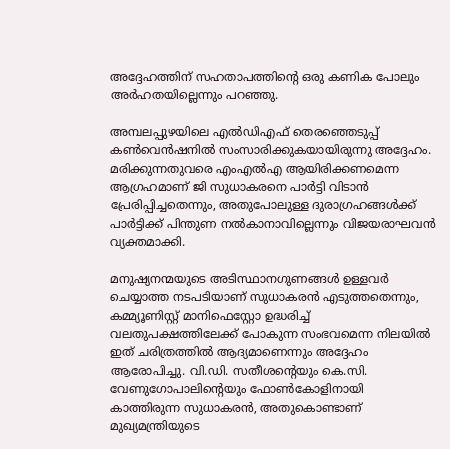അദ്ദേഹത്തിന് സഹതാപത്തിന്റെ ഒരു കണിക പോലും അര്‍ഹതയില്ലെന്നും പറഞ്ഞു.

അമ്പലപ്പുഴയിലെ എല്‍ഡിഎഫ് തെരഞ്ഞെടുപ്പ് കണ്‍വെന്‍ഷനില്‍ സംസാരിക്കുകയായിരുന്നു അദ്ദേഹം. മരിക്കുന്നതുവരെ എംഎല്‍എ ആയിരിക്കണമെന്ന ആഗ്രഹമാണ് ജി സുധാകരനെ പാര്‍ട്ടി വിടാന്‍ പ്രേരിപ്പിച്ചതെന്നും, അതുപോലുള്ള ദുരാഗ്രഹങ്ങള്‍ക്ക് പാര്‍ട്ടിക്ക് പിന്തുണ നല്‍കാനാവില്ലെന്നും വിജയരാഘവന്‍ വ്യക്തമാക്കി.

മനുഷ്യനന്മയുടെ അടിസ്ഥാനഗുണങ്ങള്‍ ഉള്ളവര്‍ ചെയ്യാത്ത നടപടിയാണ് സുധാകരന്‍ എടുത്തതെന്നും, കമ്മ്യൂണിസ്റ്റ് മാനിഫെസ്റ്റോ ഉദ്ധരിച്ച് വലതുപക്ഷത്തിലേക്ക് പോകുന്ന സംഭവമെന്ന നിലയില്‍ ഇത് ചരിത്രത്തില്‍ ആദ്യമാണെന്നും അദ്ദേഹം ആരോപിച്ചു. വി.ഡി. സതീശന്റെയും കെ.സി. വേണുഗോപാലിന്റെയും ഫോണ്‍കോളിനായി കാത്തിരുന്ന സുധാകരന്‍, അതുകൊണ്ടാണ് മുഖ്യമന്ത്രിയുടെ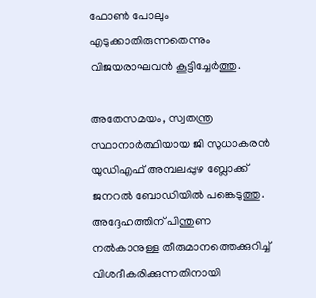ഫോണ്‍ പോലും എടുക്കാതിരുന്നതെന്നും വിജയരാഘവന്‍ കൂട്ടിച്ചേര്‍ത്തു.

അതേസമയം, സ്വതന്ത്ര സ്ഥാനാര്‍ത്ഥിയായ ജി സുധാകരന്‍ യുഡിഎഫ് അമ്പലപ്പുഴ ബ്ലോക്ക് ജനറല്‍ ബോഡിയില്‍ പങ്കെടുത്തു. അദ്ദേഹത്തിന് പിന്തുണ നല്‍കാനുള്ള തീരുമാനത്തെക്കുറിച്ച് വിശദീകരിക്കുന്നതിനായി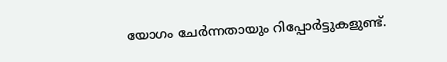യോഗം ചേര്‍ന്നതായും റിപ്പോര്‍ട്ടുകളുണ്ട്.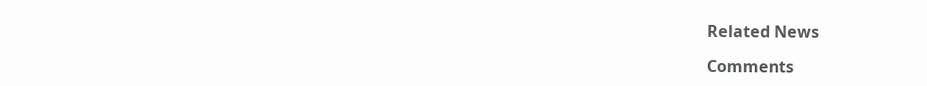Related News

Comments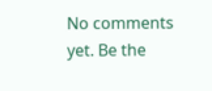No comments yet. Be the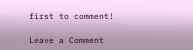first to comment!

Leave a Comment